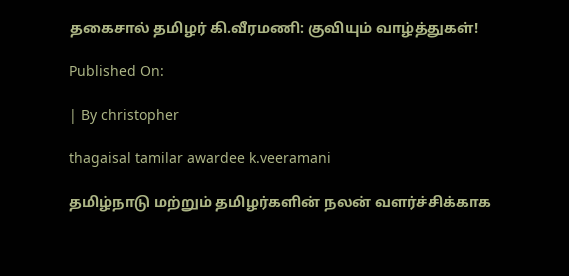தகைசால் தமிழர் கி.வீரமணி: குவியும் வாழ்த்துகள்!

Published On:

| By christopher

thagaisal tamilar awardee k.veeramani

தமிழ்நாடு மற்றும்‌ தமிழர்களின்‌ நலன்‌ வளர்ச்சிக்காக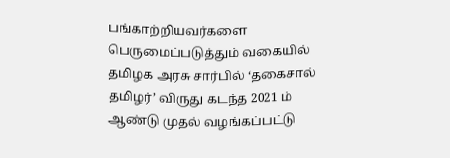பங்காற்றியவர்களை பெருமைப்படுத்தும்‌ வகையில்‌ தமிழக அரசு சார்பில்‌ ‘தகைசால்‌ தமிழர்‌’ விருது கடந்த 2021 ம்‌ ஆண்டு முதல்‌ வழங்கப்பட்டு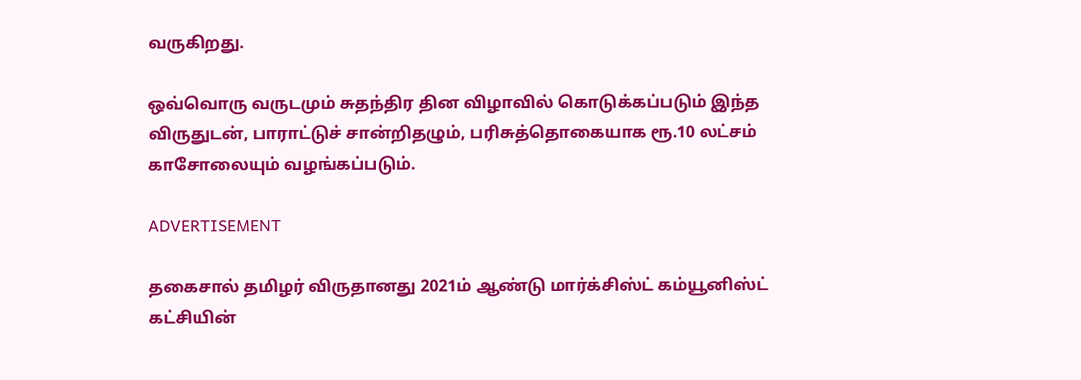வருகிறது.

ஒவ்வொரு வருடமும்‌ சுதந்திர தின விழாவில்‌ கொடுக்கப்படும் இந்த விருதுடன், பாராட்டுச்‌ சான்றிதழும்‌, பரிசுத்தொகையாக ரூ.10 லட்சம் காசோலையும்‌ வழங்கப்படும்‌.

ADVERTISEMENT

தகைசால்‌ தமிழர் விருதானது 2021ம்‌ ஆண்டு மார்க்சிஸ்ட்‌ கம்யூனிஸ்ட்‌ கட்சியின்‌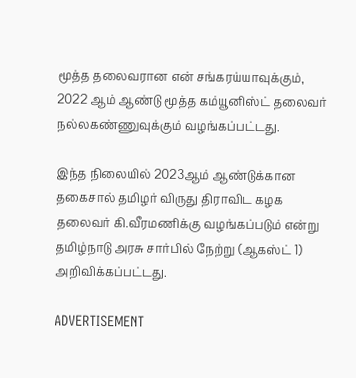மூத்த தலைவரான என்‌ சங்கரய்யாவுக்கும், 2022 ஆம்‌ ஆண்டு மூத்த கம்யூனிஸ்ட்‌ தலைவர்‌ நல்லகண்ணுவுக்கும் வழங்கப்பட்டது.

இந்த நிலையில் 2023ஆம் ஆண்டுக்கான தகைசால் தமிழர் விருது திராவிட கழக தலைவர் கி.வீரமணிக்கு வழங்கப்படும் என்று தமிழ்நாடு அரசு சார்பில் நேற்று (ஆகஸ்ட் 1) அறிவிக்கப்பட்டது.

ADVERTISEMENT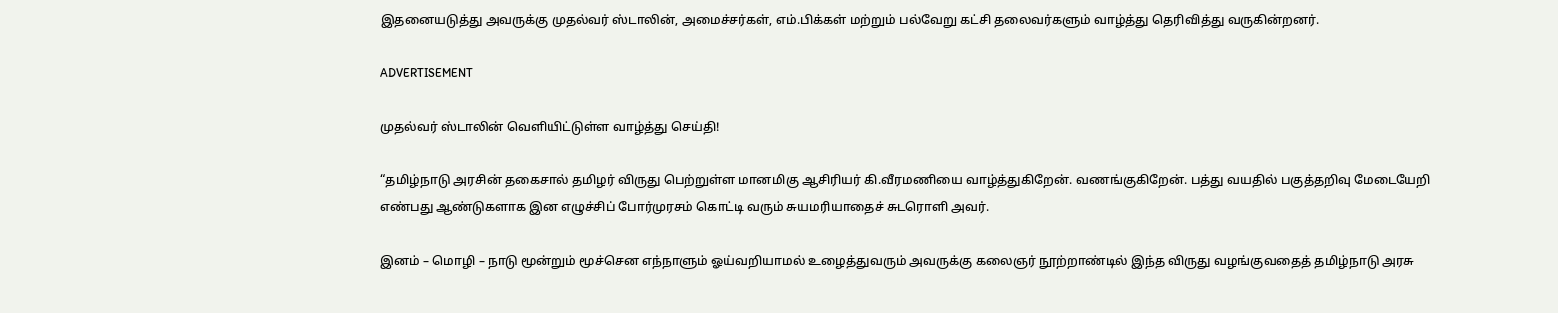இதனையடுத்து அவருக்கு முதல்வர் ஸ்டாலின், அமைச்சர்கள், எம்.பிக்கள் மற்றும் பல்வேறு கட்சி தலைவர்களும் வாழ்த்து தெரிவித்து வருகின்றனர்.

ADVERTISEMENT

முதல்வர் ஸ்டாலின் வெளியிட்டுள்ள வாழ்த்து செய்தி!

“தமிழ்நாடு அரசின் தகைசால் தமிழர் விருது பெற்றுள்ள மானமிகு ஆசிரியர் கி.வீரமணியை வாழ்த்துகிறேன். வணங்குகிறேன். பத்து வயதில் பகுத்தறிவு மேடையேறி எண்பது ஆண்டுகளாக இன எழுச்சிப் போர்முரசம் கொட்டி வரும் சுயமரியாதைச் சுடரொளி அவர்.

இனம் – மொழி – நாடு மூன்றும் மூச்சென எந்நாளும் ஓய்வறியாமல் உழைத்துவரும் அவருக்கு கலைஞர் நூற்றாண்டில் இந்த விருது வழங்குவதைத் தமிழ்நாடு அரசு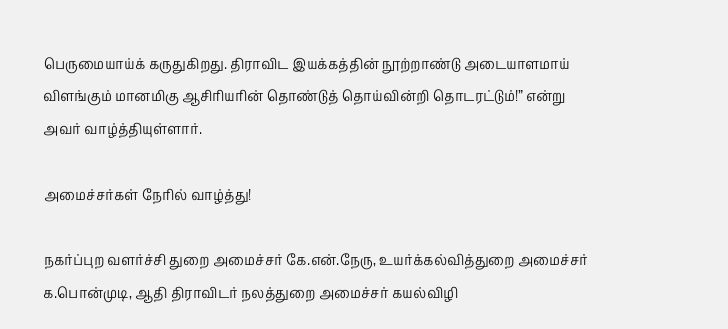பெருமையாய்க் கருதுகிறது. திராவிட இயக்கத்தின் நூற்றாண்டு அடையாளமாய் விளங்கும் மானமிகு ஆசிரியரின் தொண்டுத் தொய்வின்றி தொடரட்டும்!” என்று அவர் வாழ்த்தியுள்ளார்.

அமைச்சர்கள் நேரில் வாழ்த்து!

நகர்ப்புற வளர்ச்சி துறை அமைச்சர் கே.என்.நேரு, உயர்க்கல்வித்துறை அமைச்சர் க.பொன்முடி, ஆதி திராவிடர் நலத்துறை அமைச்சர் கயல்விழி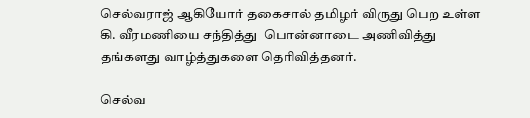செல்வராஜ் ஆகியோர் தகைசால் தமிழர் விருது பெற உள்ள கி. வீரமணியை சந்தித்து  பொன்னாடை அணிவித்து தங்களது வாழ்த்துகளை தெரிவித்தனர்.

செல்வ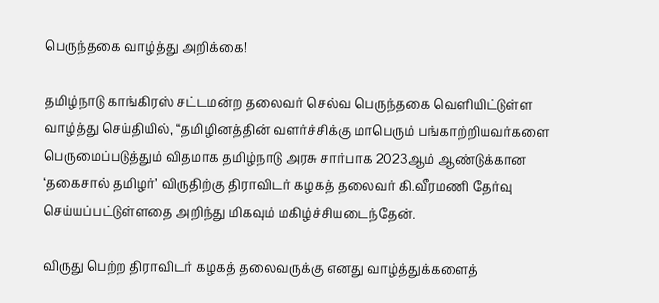பெருந்தகை வாழ்த்து அறிக்கை!

தமிழ்நாடு காங்கிரஸ் சட்டமன்ற தலைவர் செல்வ பெருந்தகை வெளியிட்டுள்ள வாழ்த்து செய்தியில், “தமிழினத்தின் வளர்ச்சிக்கு மாபெரும் பங்காற்றியவர்களை பெருமைப்படுத்தும் விதமாக தமிழ்நாடு அரசு சார்பாக 2023ஆம் ஆண்டுக்கான ‘தகைசால் தமிழர்’ விருதிற்கு திராவிடர் கழகத் தலைவர் கி.வீரமணி தேர்வு செய்யப்பட்டுள்ளதை அறிந்து மிகவும் மகிழ்ச்சியடைந்தேன்.

விருது பெற்ற திராவிடர் கழகத் தலைவருக்கு எனது வாழ்த்துக்களைத்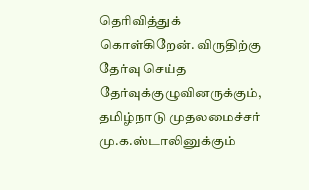தெரிவித்துக் கொள்கிறேன். விருதிற்கு தேர்வு செய்த தேர்வுக்குழுவினருக்கும், தமிழ்நாடு முதலமைச்சர் மு.க.ஸ்டாலினுக்கும்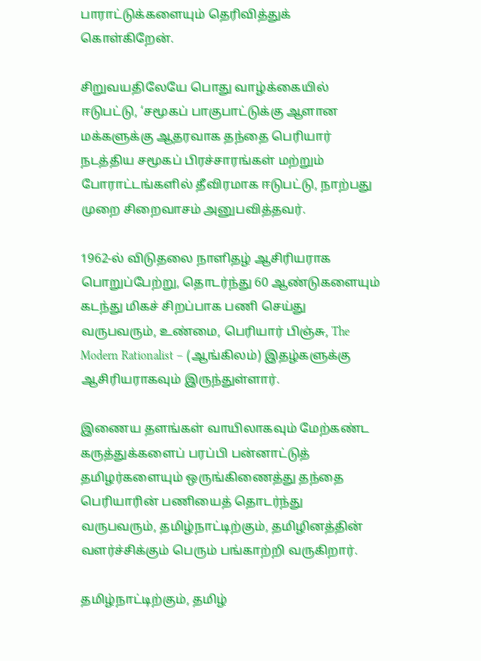பாராட்டுக்களையும் தெரிவித்துக் கொள்கிறேன்.

சிறுவயதிலேயே பொது வாழ்க்கையில் ஈடுபட்டு, ‘சமூகப் பாகுபாட்டுக்கு ஆளான மக்களுக்கு ஆதரவாக தந்தை பெரியார் நடத்திய சமூகப் பிரச்சாரங்கள் மற்றும் போராட்டங்களில் தீவிரமாக ஈடுபட்டு, நாற்பது முறை சிறைவாசம் அனுபவித்தவர்.

1962-ல் விடுதலை நாளிதழ் ஆசிரியராக பொறுப்பேற்று, தொடர்ந்து 60 ஆண்டுகளையும் கடந்து மிகச் சிறப்பாக பணி செய்து வருபவரும், உண்மை, பெரியார் பிஞ்சு, The Modern Rationalist – (ஆங்கிலம்) இதழ்களுக்கு ஆசிரியராகவும் இருந்துள்ளார்.

இணைய தளங்கள் வாயிலாகவும் மேற்கண்ட கருத்துக்களைப் பரப்பி பன்னாட்டுத் தமிழர்களையும் ஒருங்கிணைத்து தந்தை பெரியாரின் பணியைத் தொடர்ந்து வருபவரும், தமிழ்நாட்டிற்கும், தமிழினத்தின் வளர்ச்சிக்கும் பெரும் பங்காற்றி வருகிறார்.

தமிழ்நாட்டிற்கும், தமிழ்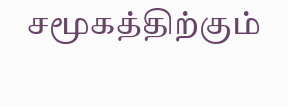சமூகத்திற்கும்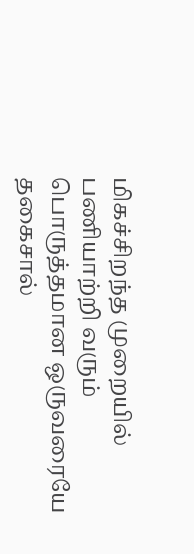மிகச்சிறந்த முறையில் பணியாற்றி வரும் பொருத்தமான ஒருவரையே தகைசால்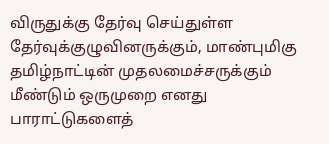விருதுக்கு தேர்வு செய்துள்ள தேர்வுக்குழுவினருக்கும், மாண்புமிகு தமிழ்நாட்டின் முதலமைச்சருக்கும் மீண்டும் ஒருமுறை எனது பாராட்டுகளைத்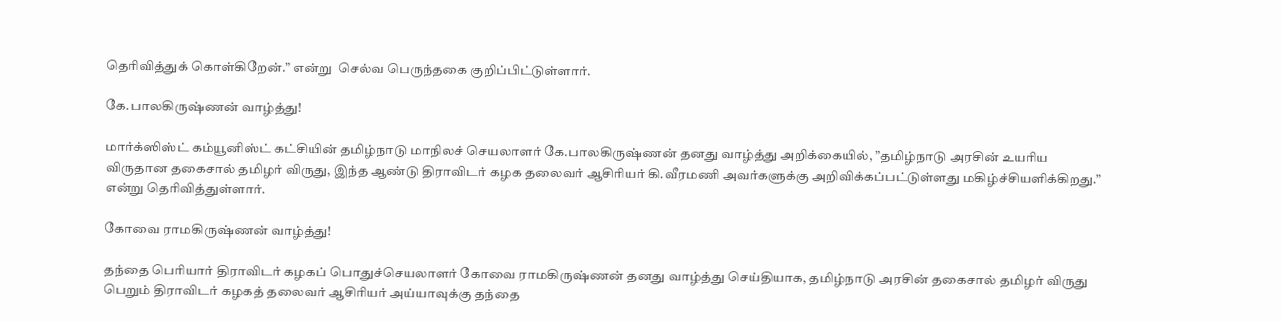தெரிவித்துக் கொள்கிறேன்.” என்று  செல்வ பெருந்தகை குறிப்பிட்டுள்ளார்.

கே.பாலகிருஷ்ணன் வாழ்த்து!

மார்க்ஸிஸ்ட் கம்யூனிஸ்ட் கட்சியின் தமிழ்நாடு மாநிலச் செயலாளர் கே.பாலகிருஷ்ணன் தனது வாழ்த்து அறிக்கையில், ”தமிழ்நாடு அரசின் உயரிய விருதான தகைசால் தமிழர் விருது, இந்த ஆண்டு திராவிடர் கழக தலைவர் ஆசிரியர் கி.வீரமணி அவர்களுக்கு அறிவிக்கப்பட்டுள்ளது மகிழ்ச்சியளிக்கிறது.” என்று தெரிவித்துள்ளார்.

கோவை ராமகிருஷ்ணன் வாழ்த்து!

தந்தை பெரியார் திராவிடர் கழகப் பொதுச்செயலாளர் கோவை ராமகிருஷ்ணன் தனது வாழ்த்து செய்தியாக, தமிழ்நாடு அரசின் தகைசால் தமிழர் விருது பெறும் திராவிடர் கழகத் தலைவர் ஆசிரியர் அய்யாவுக்கு தந்தை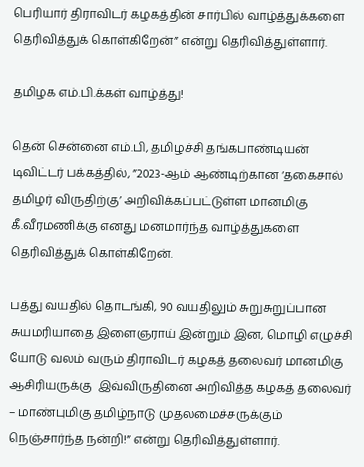பெரியார் திராவிடர் கழகத்தின் சார்பில் வாழ்த்துக்களை தெரிவித்துக் கொள்கிறேன்” என்று தெரிவித்துள்ளார்.

தமிழக எம்.பி.க்கள் வாழ்த்து!

தென் சென்னை எம்.பி, தமிழச்சி தங்கபாண்டியன் டிவிட்டர் பக்கத்தில், ”2023-ஆம் ஆண்டிற்கான ‘தகைசால் தமிழர் விருதிற்கு’ அறிவிக்கப்பட்டுள்ள மானமிகு கீ.வீரமணிக்கு எனது மனமார்ந்த வாழ்த்துகளை தெரிவித்துக் கொள்கிறேன்.

பத்து வயதில் தொடங்கி, 90 வயதிலும் சுறுசுறுப்பான சுயமரியாதை இளைஞராய் இன்றும் இன, மொழி எழுச்சி யோடு வலம் வரும் திராவிடர் கழகத் தலைவர் மானமிகு ஆசிரியருக்கு  இவ்விருதினை அறிவித்த கழகத் தலைவர் – மாண்புமிகு தமிழ்நாடு முதலமைச்சருக்கும் நெஞ்சார்ந்த நன்றி!” என்று தெரிவித்துள்ளார்.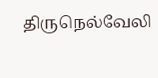திருநெல்வேலி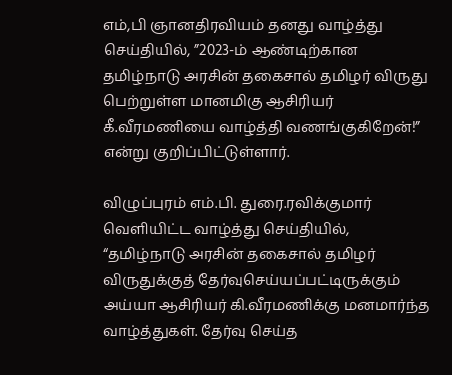எம்,பி ஞானதிரவியம் தனது வாழ்த்து செய்தியில், ”2023-ம் ஆண்டிற்கான தமிழ்நாடு அரசின் தகைசால் தமிழர் விருது பெற்றுள்ள மானமிகு ஆசிரியர் கீ.வீரமணியை வாழ்த்தி வணங்குகிறேன்!” என்று குறிப்பிட்டுள்ளார்.

விழுப்புரம் எம்.பி. துரை.ரவிக்குமார் வெளியிட்ட வாழ்த்து செய்தியில், “தமிழ்நாடு அரசின் தகைசால் தமிழர் விருதுக்குத் தேர்வுசெய்யப்பட்டிருக்கும் அய்யா ஆசிரியர் கி.வீரமணிக்கு மனமார்ந்த வாழ்த்துகள். தேர்வு செய்த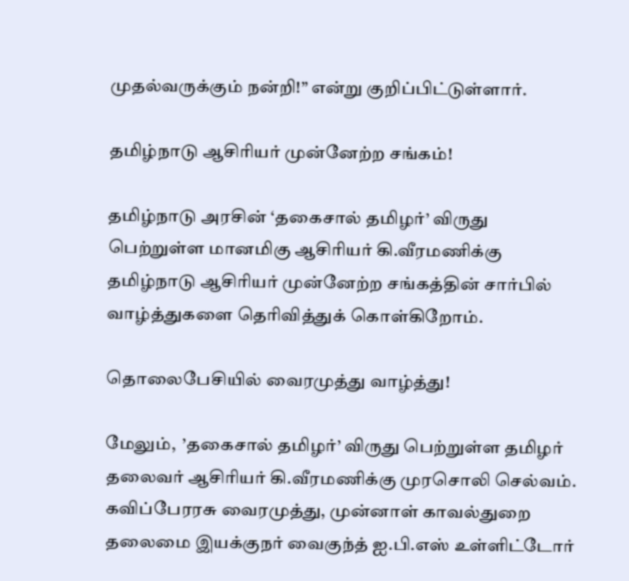முதல்வருக்கும் நன்றி!” என்று குறிப்பிட்டுள்ளார்.

தமிழ்நாடு ஆசிரியர் முன்னேற்ற சங்கம்!

தமிழ்நாடு அரசின் ‘தகைசால் தமிழர்’ விருது  பெற்றுள்ள மானமிகு ஆசிரியர் கி.வீரமணிக்கு தமிழ்நாடு ஆசிரியர் முன்னேற்ற சங்கத்தின் சார்பில் வாழ்த்துகளை தெரிவித்துக் கொள்கிறோம்.

தொலைபேசியில் வைரமுத்து வாழ்த்து!

மேலும்,  ’தகைசால் தமிழர்’ விருது பெற்றுள்ள தமிழர் தலைவர் ஆசிரியர் கி.வீரமணிக்கு முரசொலி செல்வம். கவிப்பேரரசு வைரமுத்து, முன்னாள் காவல்துறை தலைமை இயக்குநர் வைகுந்த் ஐ.பி.எஸ் உள்ளிட்டோர்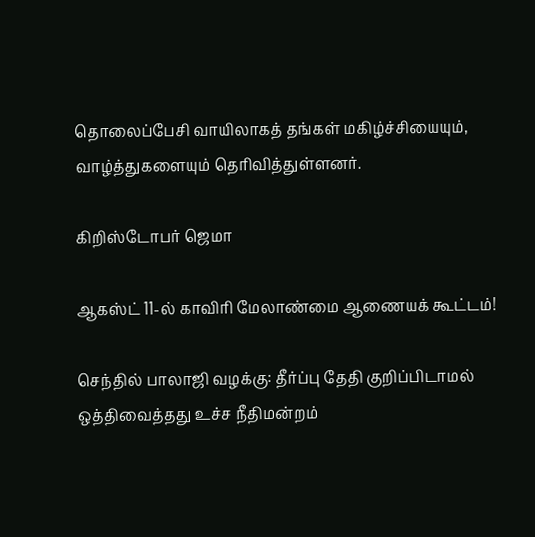தொலைப்பேசி வாயிலாகத் தங்கள் மகிழ்ச்சியையும், வாழ்த்துகளையும் தெரிவித்துள்ளனர்.

கிறிஸ்டோபர் ஜெமா

ஆகஸ்ட் 11-ல் காவிரி மேலாண்மை ஆணையக் கூட்டம்!

செந்தில் பாலாஜி வழக்கு: தீர்ப்பு தேதி குறிப்பிடாமல் ஒத்திவைத்தது உச்ச நீதிமன்றம்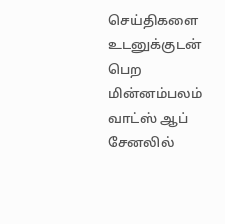செய்திகளை உடனுக்குடன் பெற மின்னம்பலம் வாட்ஸ் ஆப் சேனலில்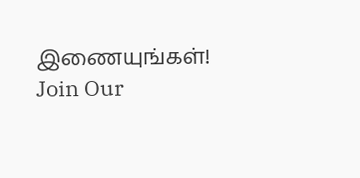இணையுங்கள்!
Join Our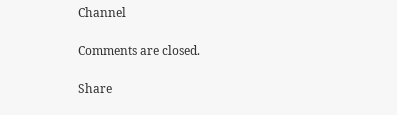Channel

Comments are closed.

Share